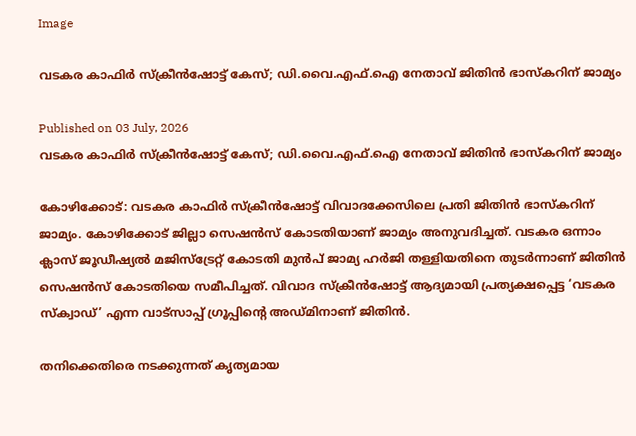Image

വടകര കാഫിർ സ്ക്രീൻഷോട്ട് കേസ്; ഡി.വൈ.എഫ്.ഐ നേതാവ് ജിതിൻ ഭാസ്കറിന് ജാമ്യം

Published on 03 July, 2026
വടകര കാഫിർ സ്ക്രീൻഷോട്ട് കേസ്; ഡി.വൈ.എഫ്.ഐ നേതാവ് ജിതിൻ ഭാസ്കറിന് ജാമ്യം

കോഴിക്കോട്: വടകര കാഫിർ സ്ക്രീൻഷോട്ട് വിവാദക്കേസിലെ പ്രതി ജിതിൻ ഭാസ്കറിന് ജാമ്യം. കോഴിക്കോട് ജില്ലാ സെഷൻസ് കോടതിയാണ് ജാമ്യം അനുവദിച്ചത്. വടകര ഒന്നാം ക്ലാസ് ജൂഡീഷ്യൽ മജിസ്‌ട്രേറ്റ് കോടതി മുൻപ് ജാമ്യ ഹർജി തള്ളിയതിനെ തുടർന്നാണ് ജിതിൻ സെഷൻസ് കോടതിയെ സമീപിച്ചത്. വിവാദ സ്ക്രീൻഷോട്ട് ആദ്യമായി പ്രത്യക്ഷപ്പെട്ട ‘വടകര സ്ക്വാഡ്’ എന്ന വാട്സാപ്പ് ഗ്രൂപ്പിന്റെ അഡ്മിനാണ് ജിതിൻ.

തനിക്കെതിരെ നടക്കുന്നത് കൃത്യമായ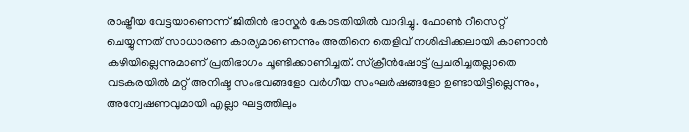രാഷ്ട്രീയ വേട്ടയാണെന്ന് ജിതിൻ ഭാസ്കർ കോടതിയിൽ വാദിച്ചു. ഫോൺ റീസെറ്റ് ചെയ്യുന്നത് സാധാരണ കാര്യമാണെന്നും അതിനെ തെളിവ് നശിപ്പിക്കലായി കാണാൻ കഴിയില്ലെന്നുമാണ് പ്രതിഭാഗം ചൂണ്ടിക്കാണിച്ചത്. സ്ക്രീൻഷോട്ട് പ്രചരിച്ചതല്ലാതെ വടകരയിൽ മറ്റ് അനിഷ്ട സംഭവങ്ങളോ വർഗീയ സംഘർഷങ്ങളോ ഉണ്ടായിട്ടില്ലെന്നും, അന്വേഷണവുമായി എല്ലാ ഘട്ടത്തിലും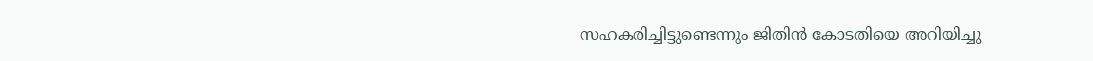സഹകരിച്ചിട്ടുണ്ടെന്നും ജിതിൻ കോടതിയെ അറിയിച്ചു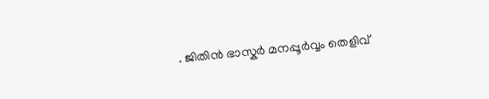. ജിതിൻ ഭാസ്കർ മനപ്പൂർവ്വം തെളിവ്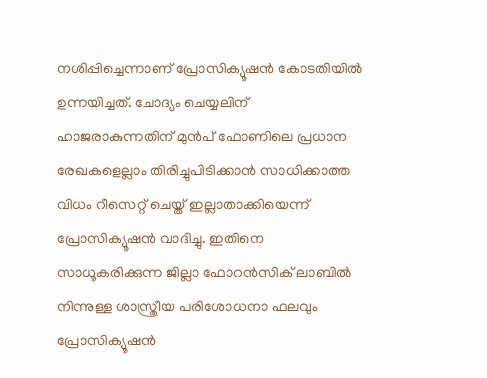നശിപ്പിച്ചെന്നാണ് പ്രോസിക്യൂഷൻ കോടതിയിൽ ഉന്നയിച്ചത്. ചോദ്യം ചെയ്യലിന് ഹാജരാകുന്നതിന് മുൻപ് ഫോണിലെ പ്രധാന രേഖകളെല്ലാം തിരിച്ചുപിടിക്കാൻ സാധിക്കാത്ത വിധം റീസെറ്റ് ചെയ്ത് ഇല്ലാതാക്കിയെന്ന് പ്രോസിക്യൂഷൻ വാദിച്ചു. ഇതിനെ സാധൂകരിക്കുന്ന ജില്ലാ ഫോറൻസിക് ലാബിൽ നിന്നുള്ള ശാസ്ത്രീയ പരിശോധനാ ഫലവും പ്രോസിക്യൂഷൻ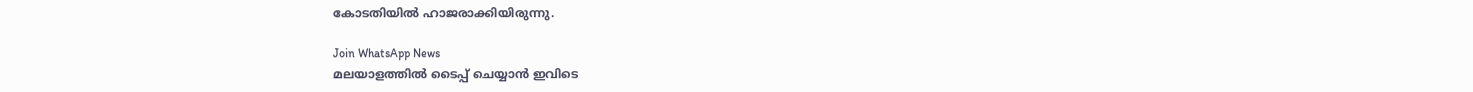കോടതിയിൽ ഹാജരാക്കിയിരുന്നു.

Join WhatsApp News
മലയാളത്തില്‍ ടൈപ്പ് ചെയ്യാന്‍ ഇവിടെ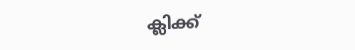ക്ലിക്ക്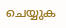ചെയ്യുക